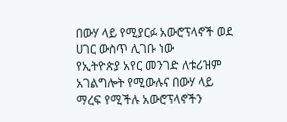በውሃ ላይ የሚያርፉ አውሮፕላኖች ወደ ሀገር ውስጥ ሊገቡ ነው
የኢትዮጵያ አየር መንገድ ለቱሪዝም አገልግሎት የሚውሉና በውሃ ላይ ማረፍ የሚችሉ አውሮፕላኖችን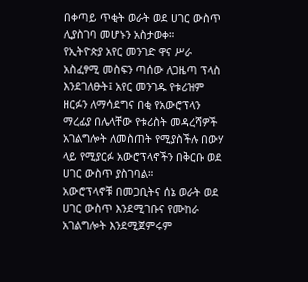በቀጣይ ጥቂት ወራት ወደ ሀገር ውስጥ ሊያስገባ መሆኑን አስታወቀ።
የኢትዮጵያ አየር መንገድ ዋና ሥራ አስፈፃሚ መስፍን ጣሰው ለጋዜጣ ፕላስ እንደገለፁት፤ አየር መንገዱ የቱሪዝም ዘርፉን ለማሳደግና በቂ የአውሮፕላን ማረፊያ በሌላቸው የቱሪስት መዳረሻዎች አገልግሎት ለመስጠት የሚያስችሉ በውሃ ላይ የሚያርፉ አውሮፕላኖችን በቅርቡ ወደ ሀገር ውስጥ ያስገባል።
አውሮፕላኖቹ በመጋቢትና ሰኔ ወራት ወደ ሀገር ውስጥ እንደሚገቡና የሙከራ አገልግሎት እንደሚጀምሩም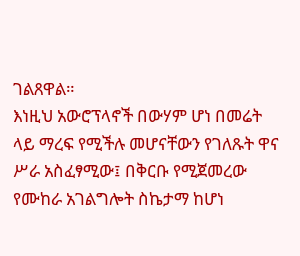ገልጸዋል።
እነዚህ አውሮፕላኖች በውሃም ሆነ በመሬት ላይ ማረፍ የሚችሉ መሆናቸውን የገለጹት ዋና ሥራ አስፈፃሚው፤ በቅርቡ የሚጀመረው የሙከራ አገልግሎት ስኬታማ ከሆነ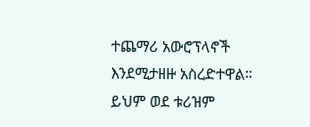ተጨማሪ አውሮፕላኖች እንደሚታዘዙ አስረድተዋል።
ይህም ወደ ቱሪዝም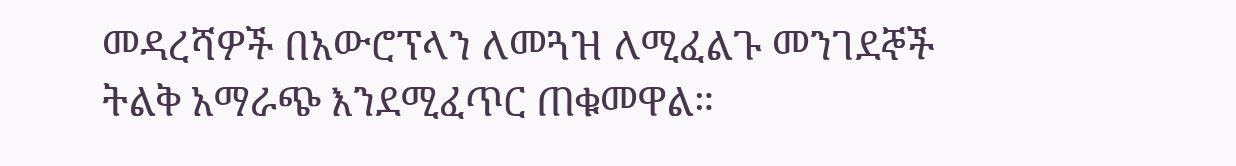መዳረሻዎች በአውሮፕላን ለመጓዝ ለሚፈልጉ መንገደኞች ትልቅ አማራጭ እንደሚፈጥር ጠቁመዋል።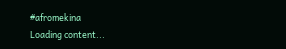#afromekina
Loading content...